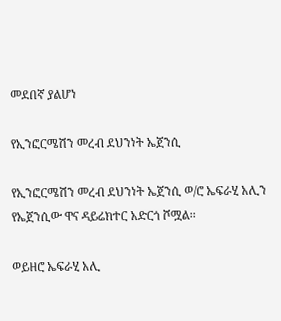መደበኛ ያልሆነ

የኢንፎርሜሽን መረብ ደህንነት ኤጀንሲ

የኢንፎርሜሽን መረብ ደህንነት ኤጀንሲ ወ/ሮ ኤፍራሂ አሊን የኤጀንሲው ዋና ዳይሬክተር አድርጎ ሾሟል፡፡

ወይዘሮ ኤፍራሂ አሊ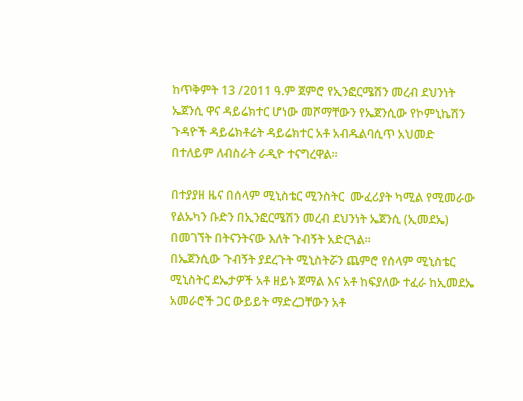ከጥቅምት 13 /2011 ዓ.ም ጀምሮ የኢንፎርሜሽን መረብ ደህንነት ኤጀንሲ ዋና ዳይሬክተር ሆነው መሾማቸውን የኤጀንሲው የኮምኒኬሽን ጉዳዮች ዳይሬክቶሬት ዳይሬክተር አቶ አብዱልባሲጥ አህመድ በተለይም ለብስራት ራዲዮ ተናግረዋል፡፡

በተያያዘ ዜና በሰላም ሚኒስቴር ሚንስትር  ሙፈሪያት ካሚል የሚመራው የልኡካን ቡድን በኢንፎርሜሽን መረብ ደህንነት ኤጀንሲ (ኢመደኤ) በመገኘት በትናንትናው እለት ጉብኝት አድርጓል፡፡
በኤጀንሲው ጉብኝት ያደረጉት ሚኒስትሯን ጨምሮ የሰላም ሚኒስቴር ሚኒስትር ደኤታዎች አቶ ዘይኑ ጀማል እና አቶ ከፍያለው ተፈራ ከኢመደኤ አመራሮች ጋር ውይይት ማድረጋቸውን አቶ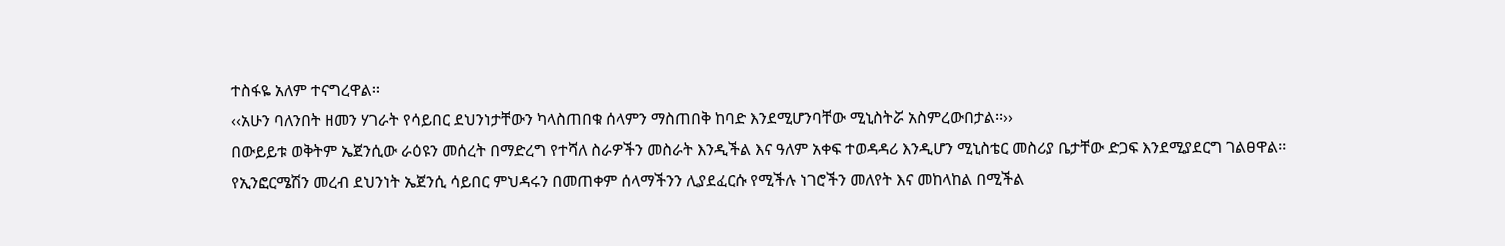ተስፋዬ አለም ተናግረዋል፡፡
‹‹አሁን ባለንበት ዘመን ሃገራት የሳይበር ደህንነታቸውን ካላስጠበቁ ሰላምን ማስጠበቅ ከባድ እንደሚሆንባቸው ሚኒስትሯ አስምረውበታል፡፡››
በውይይቱ ወቅትም ኤጀንሲው ራዕዩን መሰረት በማድረግ የተሻለ ስራዎችን መስራት እንዲችል እና ዓለም አቀፍ ተወዳዳሪ እንዲሆን ሚኒስቴር መስሪያ ቤታቸው ድጋፍ እንደሚያደርግ ገልፀዋል፡፡
የኢንፎርሜሽን መረብ ደህንነት ኤጀንሲ ሳይበር ምህዳሩን በመጠቀም ሰላማችንን ሊያደፈርሱ የሚችሉ ነገሮችን መለየት እና መከላከል በሚችል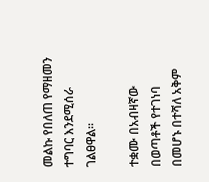መልኩ የበለጠ የማዘመን ተግባር እንደሚሰራ ገልፀዋል፡፡

ተቋሙ በአብዛኛው በወጣቶች የተገነባ በመሆኑ በተሻለ አቅም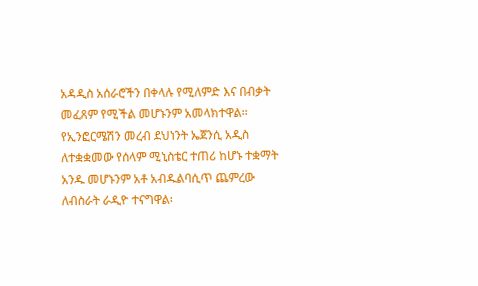አዳዲስ አሰራሮችን በቀላሉ የሚለምድ እና በብቃት መፈጸም የሚችል መሆኑንም አመላክተዋል፡፡
የኢንፎርሜሽን መረብ ደህነንት ኤጀንሲ አዲስ ለተቋቋመው የሰላም ሚኒስቴር ተጠሪ ከሆኑ ተቋማት አንዱ መሆኑንም አቶ አብዱልባሲጥ ጨምረው ለብስራት ራዲዮ ተናግዋል፡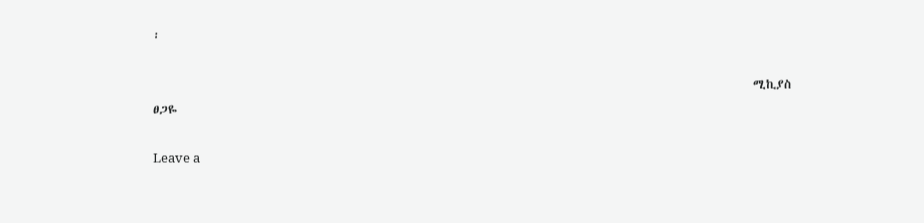፡

                                                                                                    ሚኪያስ ፀጋዬ

Leave a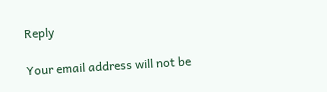Reply

Your email address will not be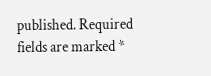published. Required fields are marked *